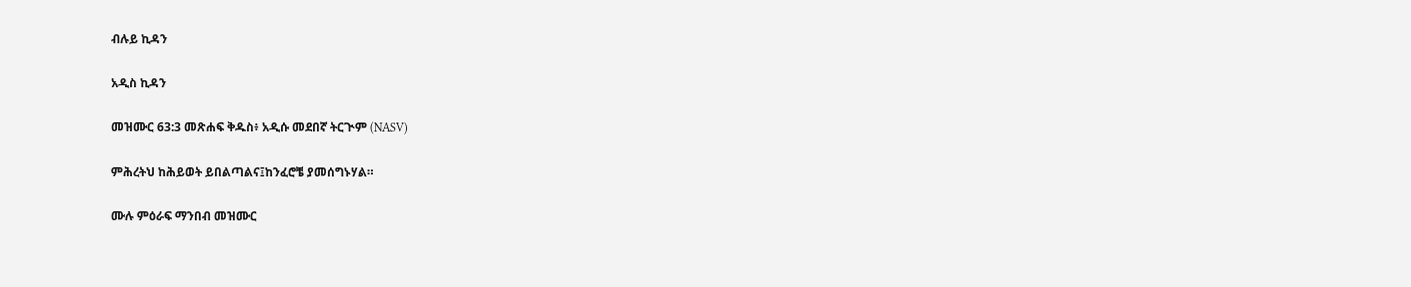ብሉይ ኪዳን

አዲስ ኪዳን

መዝሙር 63:3 መጽሐፍ ቅዱስ፥ አዲሱ መደበኛ ትርጒም (NASV)

ምሕረትህ ከሕይወት ይበልጣልና፤ከንፈሮቼ ያመሰግኑሃል።

ሙሉ ምዕራፍ ማንበብ መዝሙር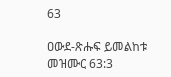63

ዐውደ-ጽሑፍ ይመልከቱ መዝሙር 63:3